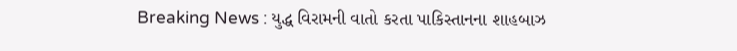Breaking News : યુદ્ધ વિરામની વાતો કરતા પાકિસ્તાનના શાહબાઝ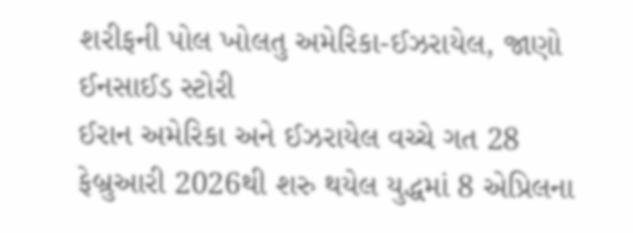શરીફની પોલ ખોલતુ અમેરિકા-ઈઝરાયેલ, જાણો ઈનસાઈડ સ્ટોરી
ઈરાન અમેરિકા અને ઈઝરાયેલ વચ્ચે ગત 28 ફેબ્રુઆરી 2026થી શરુ થયેલ યુદ્ધમાં 8 એપ્રિલના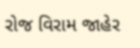રોજ વિરામ જાહેર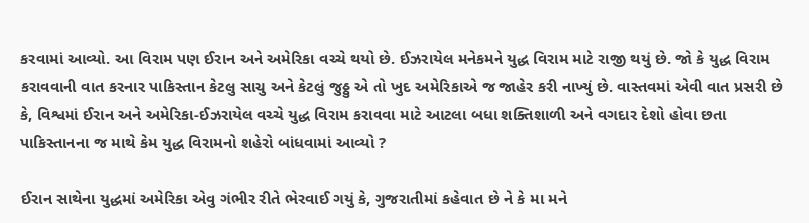કરવામાં આવ્યો. આ વિરામ પણ ઈરાન અને અમેરિકા વચ્ચે થયો છે. ઈઝરાયેલ મનેકમને યુદ્ધ વિરામ માટે રાજી થયું છે. જો કે યુદ્ધ વિરામ કરાવવાની વાત કરનાર પાકિસ્તાન કેટલુ સાચુ અને કેટલું જુઠ્ઠુ એ તો ખુદ અમેરિકાએ જ જાહેર કરી નાખ્યું છે. વાસ્તવમાં એવી વાત પ્રસરી છે કે, વિશ્વમાં ઈરાન અને અમેરિકા-ઈઝરાયેલ વચ્ચે યુદ્ધ વિરામ કરાવવા માટે આટલા બધા શક્તિશાળી અને વગદાર દેશો હોવા છતા પાકિસ્તાનના જ માથે કેમ યુદ્ધ વિરામનો શહેરો બાંધવામાં આવ્યો ?

ઈરાન સાથેના યુદ્ધમાં અમેરિકા એવુ ગંભીર રીતે ભેરવાઈ ગયું કે, ગુજરાતીમાં કહેવાત છે ને કે મા મને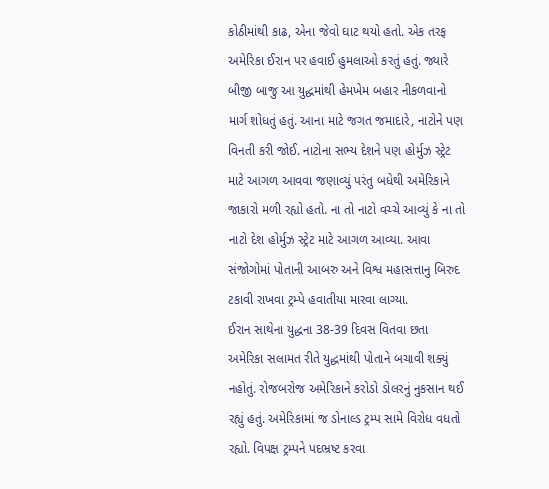કોઠીમાંથી કાઢ, એના જેવો ઘાટ થયો હતો. એક તરફ અમેરિકા ઈરાન પર હવાઈ હુમલાઓ કરતું હતું. જ્યારે બીજી બાજુ આ યુદ્ધમાંથી હેમખેમ બહાર નીકળવાનો માર્ગ શોધતું હતું. આના માટે જગત જમાદારે, નાટોને પણ વિનતી કરી જોઈ. નાટોના સભ્ય દેશને પણ હોર્મુઝ સ્ટ્રેટ માટે આગળ આવવા જણાવ્યું પરંતુ બધેથી અમેરિકાને જાકારો મળી રહ્યો હતો. ના તો નાટો વચ્ચે આવ્યું કે ના તો નાટો દેશ હોર્મુઝ સ્ટ્રેટ માટે આગળ આવ્યા. આવા સંજોગોમાં પોતાની આબરુ અને વિશ્વ મહાસત્તાનુ બિરુદ ટકાવી રાખવા ટ્રમ્પે હવાતીયા મારવા લાગ્યા.
ઈરાન સાથેના યુદ્ધના 38-39 દિવસ વિતવા છતા અમેરિકા સલામત રીતે યુદ્ધમાંથી પોતાને બચાવી શક્યું નહોતું. રોજબરોજ અમેરિકાને કરોડો ડોલરનું નુકસાન થઈ રહ્યું હતું. અમેરિકામાં જ ડોનાલ્ડ ટ્રમ્પ સામે વિરોધ વધતો રહ્યો. વિપક્ષ ટ્રમ્પને પદભ્રષ્ટ કરવા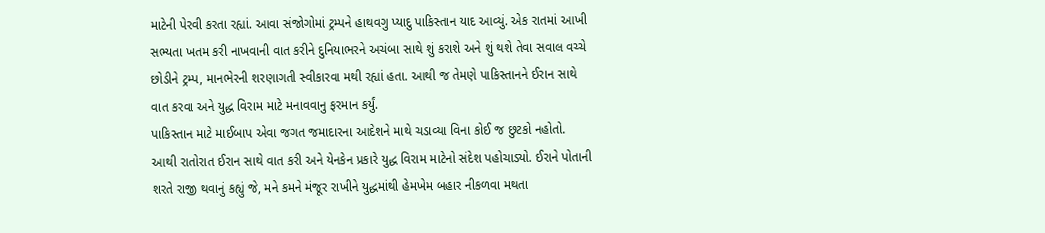માટેની પેરવી કરતા રહ્યાં. આવા સંજોગોમાં ટ્રમ્પને હાથવગુ પ્યાદુ પાકિસ્તાન યાદ આવ્યું. એક રાતમાં આખી સભ્યતા ખતમ કરી નાખવાની વાત કરીને દુનિયાભરને અચંબા સાથે શું કરાશે અને શું થશે તેવા સવાલ વચ્ચે છોડીને ટ્રમ્પ, માનભેરની શરણાગતી સ્વીકારવા મથી રહ્યાં હતા. આથી જ તેમણે પાકિસ્તાનને ઈરાન સાથે વાત કરવા અને યુદ્ધ વિરામ માટે મનાવવાનુ ફરમાન કર્યું.
પાકિસ્તાન માટે માઈબાપ એવા જગત જમાદારના આદેશને માથે ચડાવ્યા વિના કોઈ જ છુટકો નહોતો. આથી રાતોરાત ઈરાન સાથે વાત કરી અને યેનકેન પ્રકારે યુદ્ધ વિરામ માટેનો સંદેશ પહોચાડ્યો. ઈરાને પોતાની શરતે રાજી થવાનું કહ્યું જે, મને કમને મંજૂર રાખીને યુદ્ધમાંથી હેમખેમ બહાર નીકળવા મથતા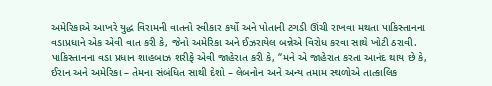અમેરિકાએ આખરે યુદ્ધ વિરામની વાતનો સ્વીકાર કર્યો અને પોતાની ટગડી ઊંચી રાખવા મથતા પાકિસ્તાનના વડાપ્રધાને એક એવી વાત કરી કે, જેનો અમેરિકા અને ઈઝરાયેલ બન્નેએ વિરોધ કરવા સાથે ખોટી ઠરાવી. પાકિસ્તાનના વડા પ્રધાન શાહબાઝ શરીફે એવી જાહેરાત કરી કે, “મને એ જાહેરાત કરતા આનંદ થાય છે કે, ઈરાન અને અમેરિકા – તેમના સંબંધિત સાથી દેશો – લેબનોન અને અન્ય તમામ સ્થળોએ તાત્કાલિક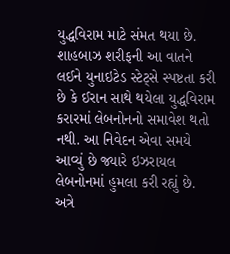યુદ્ધવિરામ માટે સંમત થયા છે.
શાહબાઝ શરીફની આ વાતને લઈને યુનાઇટેડ સ્ટેટ્સે સ્પષ્ટતા કરી છે કે ઈરાન સાથે થયેલા યુદ્ધવિરામ કરારમાં લેબનોનનો સમાવેશ થતો નથી. આ નિવેદન એવા સમયે આવ્યું છે જ્યારે ઇઝરાયલ લેબનોનમાં હુમલા કરી રહ્યું છે. અત્રે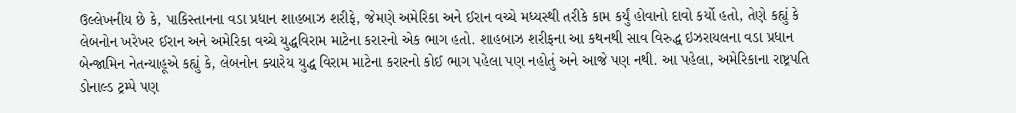ઉલ્લેખનીય છે કે, પાકિસ્તાનના વડા પ્રધાન શાહબાઝ શરીફે, જેમણે અમેરિકા અને ઈરાન વચ્ચે મધ્યસ્થી તરીકે કામ કર્યું હોવાનો દાવો કર્યો હતો, તેણે કહ્યું કે લેબનોન ખરેખર ઈરાન અને અમેરિકા વચ્ચે યુદ્ધવિરામ માટેના કરારનો એક ભાગ હતો. શાહબાઝ શરીફના આ કથનથી સાવ વિરુદ્ધ ઇઝરાયલના વડા પ્રધાન બેન્જામિન નેતન્યાહૂએ કહ્યું કે, લેબનોન ક્યારેય યુદ્ધ વિરામ માટેના કરારનો કોઈ ભાગ પહેલા પણ નહોતું અને આજે પણ નથી. આ પહેલા, અમેરિકાના રાષ્ટ્રપતિ ડોનાલ્ડ ટ્રમ્પે પણ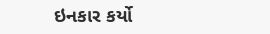ઇનકાર કર્યો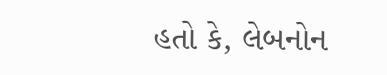હતો કે, લેબનોન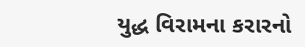યુદ્ધ વિરામના કરારનો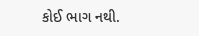કોઈ ભાગ નથી.